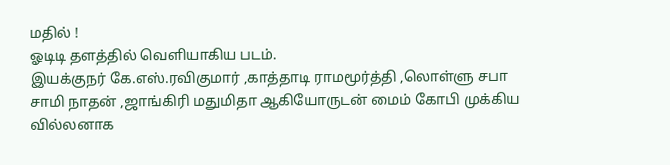மதில் !
ஓடிடி தளத்தில் வெளியாகிய படம்.
இயக்குநர் கே.எஸ்.ரவிகுமார் ,காத்தாடி ராமமூர்த்தி ,லொள்ளு சபா சாமி நாதன் ,ஜாங்கிரி மதுமிதா ஆகியோருடன் மைம் கோபி முக்கிய வில்லனாக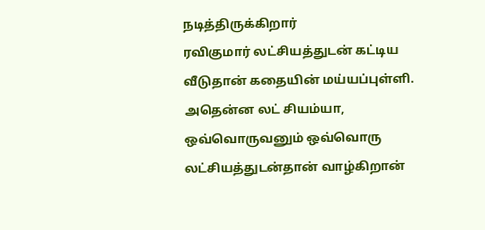நடித்திருக்கிறார்
ரவிகுமார் லட்சியத்துடன் கட்டிய வீடுதான் கதையின் மய்யப்புள்ளி. அதென்ன லட் சியம்யா, ஒவ்வொருவனும் ஒவ்வொரு லட்சியத்துடன்தான் வாழ்கிறான்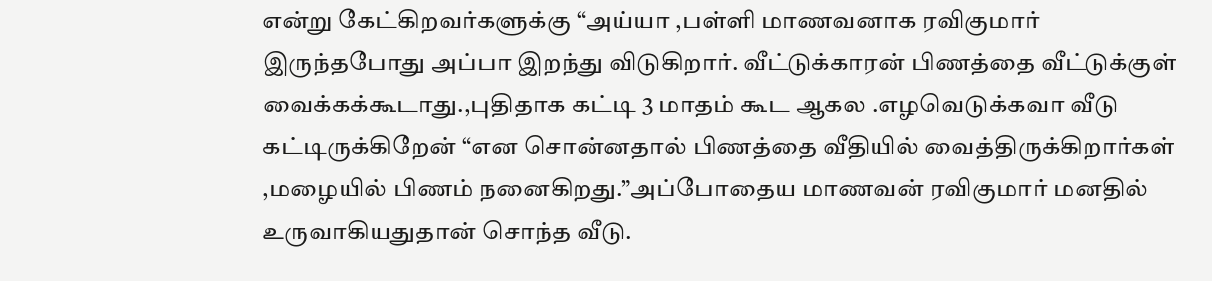என்று கேட்கிறவர்களுக்கு “அய்யா ,பள்ளி மாணவனாக ரவிகுமார் இருந்தபோது அப்பா இறந்து விடுகிறார். வீட்டுக்காரன் பிணத்தை வீட்டுக்குள் வைக்கக்கூடாது.,புதிதாக கட்டி 3 மாதம் கூட ஆகல .எழவெடுக்கவா வீடு கட்டிருக்கிறேன் “என சொன்னதால் பிணத்தை வீதியில் வைத்திருக்கிறார்கள் ,மழையில் பிணம் நனைகிறது.”அப்போதைய மாணவன் ரவிகுமார் மனதில் உருவாகியதுதான் சொந்த வீடு.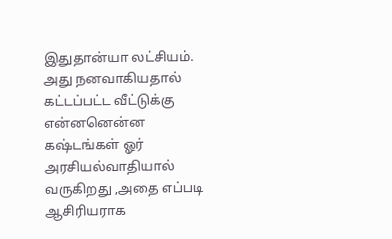இதுதான்யா லட்சியம்.
அது நனவாகியதால் கட்டப்பட்ட வீட்டுக்கு என்னனென்ன கஷ்டங்கள் ஓர் அரசியல்வாதியால் வருகிறது ,அதை எப்படி ஆசிரியராக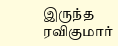இருந்த ரவிகுமார்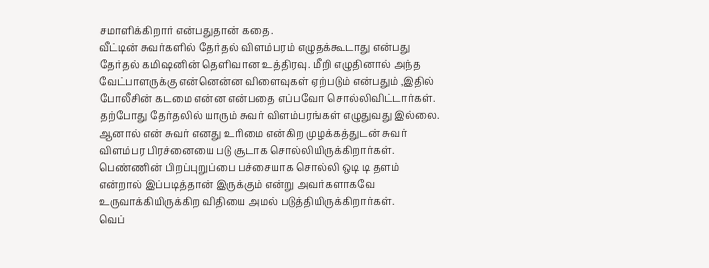சமாளிக்கிறார் என்பதுதான் கதை.
வீட்டின் சுவர்களில் தேர்தல் விளம்பரம் எழுதக்கூடாது என்பது தேர்தல் கமிஷனின் தெளிவான உத்திரவு. மீறி எழுதினால் அந்த வேட்பாளருக்கு என்னென்ன விளைவுகள் ஏற்படும் என்பதும் ,இதில் போலீசின் கடமை என்ன என்பதை எப்பவோ சொல்லிவிட்டார்கள். தற்போது தேர்தலில் யாரும் சுவர் விளம்பரங்கள் எழுதுவது இல்லை.
ஆனால் என் சுவர் எனது உரிமை என்கிற முழக்கத்துடன் சுவர் விளம்பர பிரச்னையை படு சூடாக சொல்லியிருக்கிறார்கள். பெண்ணின் பிறப்புறுப்பை பச்சையாக சொல்லி ஒடி டி தளம் என்றால் இப்படித்தான் இருக்கும் என்று அவர்களாகவே உருவாக்கியிருக்கிற விதியை அமல் படுத்தியிருக்கிறார்கள்.
வெப்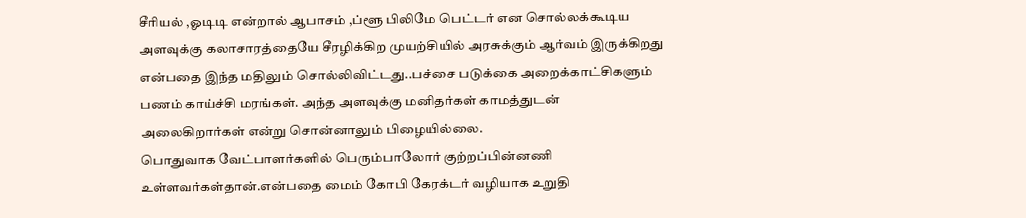சீரியல் ,ஓடிடி என்றால் ஆபாசம் ,ப்ளூ பிலிமே பெட்டர் என சொல்லக்கூடிய அளவுக்கு கலாசாரத்தையே சீரழிக்கிற முயற்சியில் அரசுக்கும் ஆர்வம் இருக்கிறது என்பதை இந்த மதிலும் சொல்லிவிட்டது..பச்சை படுக்கை அறைக்காட்சிகளும் பணம் காய்ச்சி மரங்கள். அந்த அளவுக்கு மனிதர்கள் காமத்துடன் அலைகிறார்கள் என்று சொன்னாலும் பிழையில்லை.
பொதுவாக வேட்பாளர்களில் பெரும்பாலோர் குற்றப்பின்னணி உள்ளவர்கள்தான்.என்பதை மைம் கோபி கேரக்டர் வழியாக உறுதி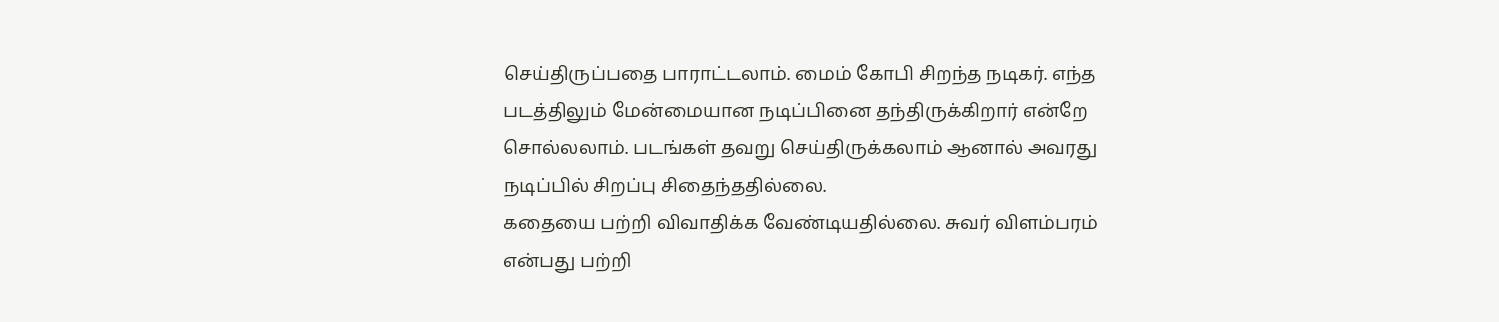செய்திருப்பதை பாராட்டலாம். மைம் கோபி சிறந்த நடிகர். எந்த படத்திலும் மேன்மையான நடிப்பினை தந்திருக்கிறார் என்றே சொல்லலாம். படங்கள் தவறு செய்திருக்கலாம் ஆனால் அவரது நடிப்பில் சிறப்பு சிதைந்ததில்லை.
கதையை பற்றி விவாதிக்க வேண்டியதில்லை. சுவர் விளம்பரம் என்பது பற்றி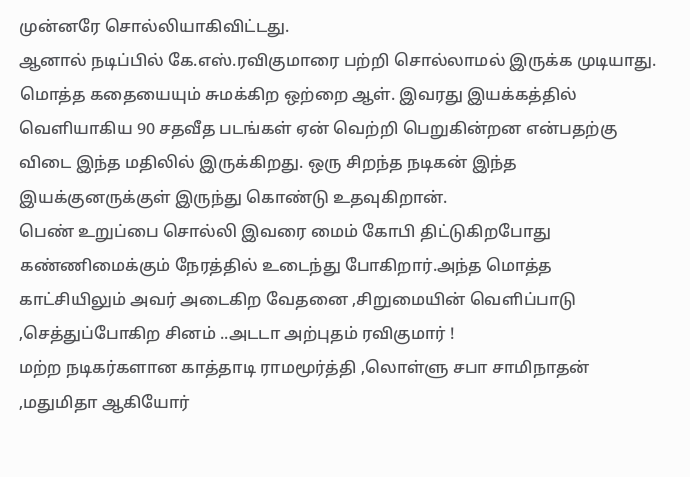முன்னரே சொல்லியாகிவிட்டது.
ஆனால் நடிப்பில் கே.எஸ்.ரவிகுமாரை பற்றி சொல்லாமல் இருக்க முடியாது. மொத்த கதையையும் சுமக்கிற ஒற்றை ஆள். இவரது இயக்கத்தில் வெளியாகிய 90 சதவீத படங்கள் ஏன் வெற்றி பெறுகின்றன என்பதற்கு விடை இந்த மதிலில் இருக்கிறது. ஒரு சிறந்த நடிகன் இந்த இயக்குனருக்குள் இருந்து கொண்டு உதவுகிறான்.
பெண் உறுப்பை சொல்லி இவரை மைம் கோபி திட்டுகிறபோது கண்ணிமைக்கும் நேரத்தில் உடைந்து போகிறார்.அந்த மொத்த காட்சியிலும் அவர் அடைகிற வேதனை ,சிறுமையின் வெளிப்பாடு ,செத்துப்போகிற சினம் ..அடடா அற்புதம் ரவிகுமார் !
மற்ற நடிகர்களான காத்தாடி ராமமூர்த்தி ,லொள்ளு சபா சாமிநாதன் ,மதுமிதா ஆகியோர்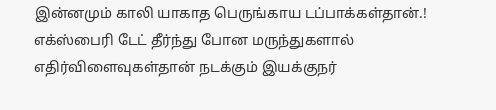இன்னமும் காலி யாகாத பெருங்காய டப்பாக்கள்தான்.!
எக்ஸ்பைரி டேட் தீர்ந்து போன மருந்துகளால் எதிர்விளைவுகள்தான் நடக்கும் இயக்குநர்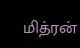மித்ரன்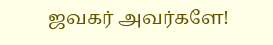ஜவகர் அவர்களே!